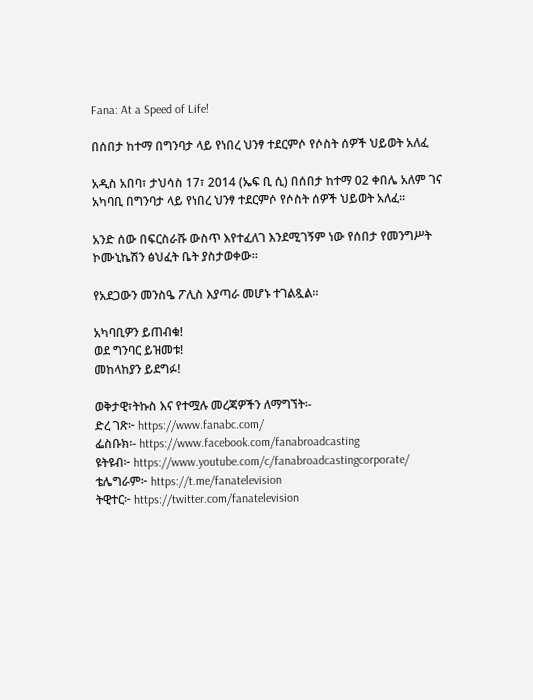Fana: At a Speed of Life!

በሰበታ ከተማ በግንባታ ላይ የነበረ ህንፃ ተደርምሶ የሶስት ሰዎች ህይወት አለፈ

አዲስ አበባ፣ ታህሳስ 17፣ 2014 (ኤፍ ቢ ሲ) በሰበታ ከተማ 02 ቀበሌ አለም ገና አካባቢ በግንባታ ላይ የነበረ ህንፃ ተደርምሶ የሶስት ሰዎች ህይወት አለፈ።

አንድ ሰው በፍርስራሹ ውስጥ እየተፈለገ እንደሚገኝም ነው የሰበታ የመንግሥት ኮሙኒኬሽን ፅህፈት ቤት ያስታወቀው።

የአደጋውን መንስዔ ፖሊስ እያጣራ መሆኑ ተገልጿል።

አካባቢዎን ይጠብቁ!
ወደ ግንባር ይዝመቱ!
መከላከያን ይደግፉ!

ወቅታዊ፣ትኩስ እና የተሟሉ መረጃዎችን ለማግኘት፡-
ድረ ገጽ፦ https://www.fanabc.com/
ፌስቡክ፡- https://www.facebook.com/fanabroadcasting
ዩትዩብ፦ https://www.youtube.com/c/fanabroadcastingcorporate/
ቴሌግራም፦ https://t.me/fanatelevision
ትዊተር፦ https://twitter.com/fanatelevision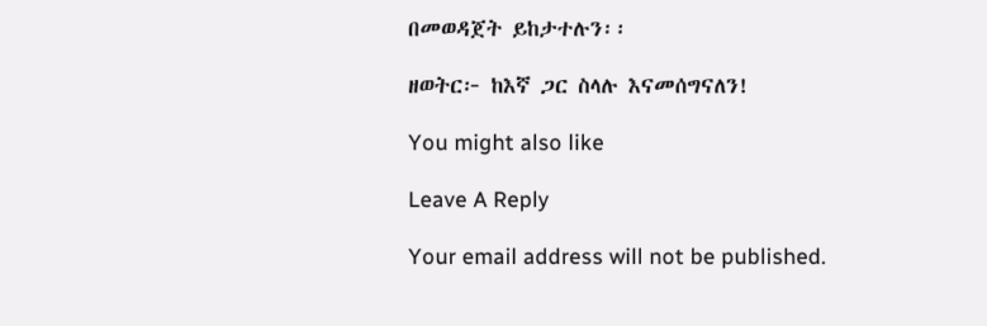በመወዳጀት ይከታተሉን፡፡

ዘወትር፦ ከእኛ ጋር ስላሉ እናመሰግናለን!

You might also like

Leave A Reply

Your email address will not be published.